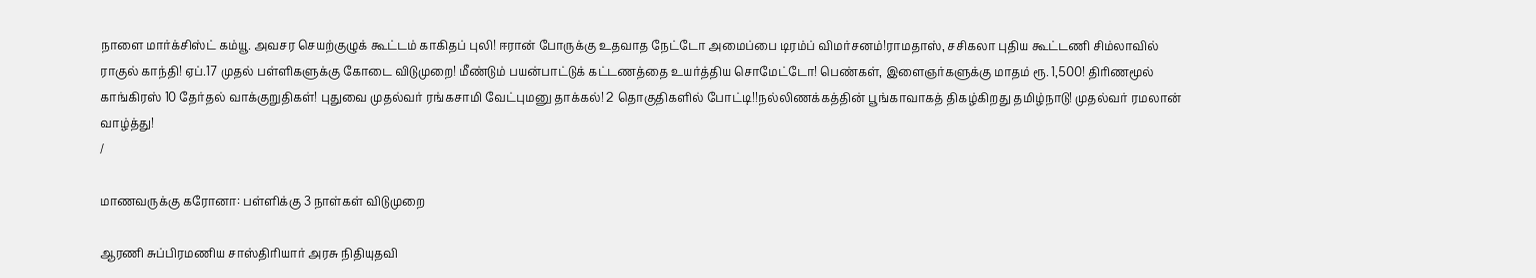நாளை மார்க்சிஸ்ட் கம்யூ. அவசர செயற்குழுக் கூட்டம் காகிதப் புலி! ஈரான் போருக்கு உதவாத நேட்டோ அமைப்பை டிரம்ப் விமர்சனம்!ராமதாஸ், சசிகலா புதிய கூட்டணி சிம்லாவில் ராகுல் காந்தி! ஏப்.17 முதல் பள்ளிகளுக்கு கோடை விடுமுறை! மீண்டும் பயன்பாட்டுக் கட்டணத்தை உயர்த்திய சொமேட்டோ! பெண்கள், இளைஞர்களுக்கு மாதம் ரூ. 1,500! திரிணமூல் காங்கிரஸ் 10 தேர்தல் வாக்குறுதிகள்! புதுவை முதல்வர் ரங்கசாமி வேட்புமனு தாக்கல்! 2 தொகுதிகளில் போட்டி!!நல்லிணக்கத்தின் பூங்காவாகத் திகழ்கிறது தமிழ்நாடு! முதல்வர் ரமலான் வாழ்த்து!
/

மாணவருக்கு கரோனா: பள்ளிக்கு 3 நாள்கள் விடுமுறை

ஆரணி சுப்பிரமணிய சாஸ்திரியார் அரசு நிதியுதவி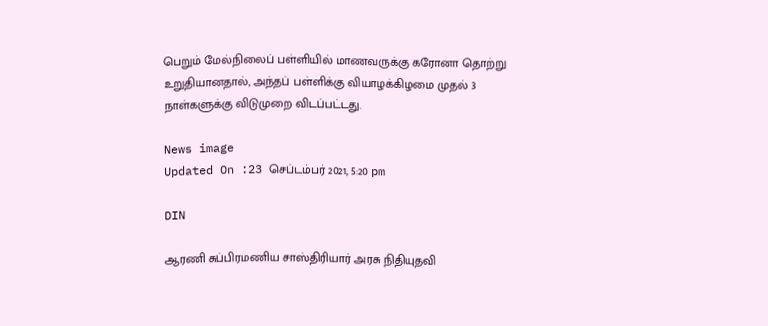பெறும் மேல்நிலைப் பள்ளியில் மாணவருக்கு கரோனா தொற்று உறுதியானதால், அந்தப் பள்ளிக்கு வியாழக்கிழமை முதல் 3 நாள்களுக்கு விடுமுறை விடப்பட்டது.

News image
Updated On :23 செப்டம்பர் 2021, 5:20 pm

DIN

ஆரணி சுப்பிரமணிய சாஸ்திரியார் அரசு நிதியுதவி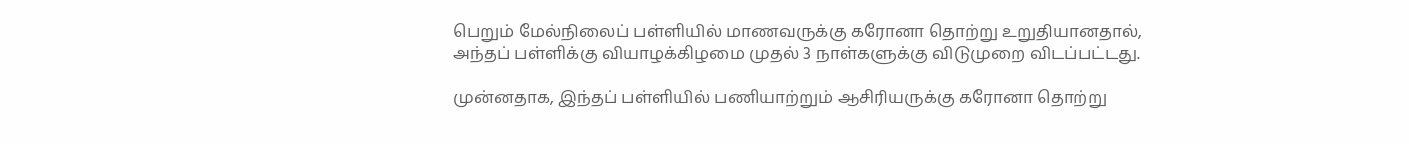பெறும் மேல்நிலைப் பள்ளியில் மாணவருக்கு கரோனா தொற்று உறுதியானதால், அந்தப் பள்ளிக்கு வியாழக்கிழமை முதல் 3 நாள்களுக்கு விடுமுறை விடப்பட்டது.

முன்னதாக, இந்தப் பள்ளியில் பணியாற்றும் ஆசிரியருக்கு கரோனா தொற்று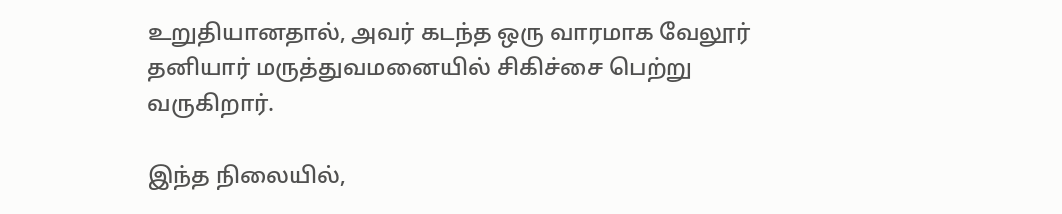உறுதியானதால், அவர் கடந்த ஒரு வாரமாக வேலூர் தனியார் மருத்துவமனையில் சிகிச்சை பெற்று வருகிறார்.

இந்த நிலையில்,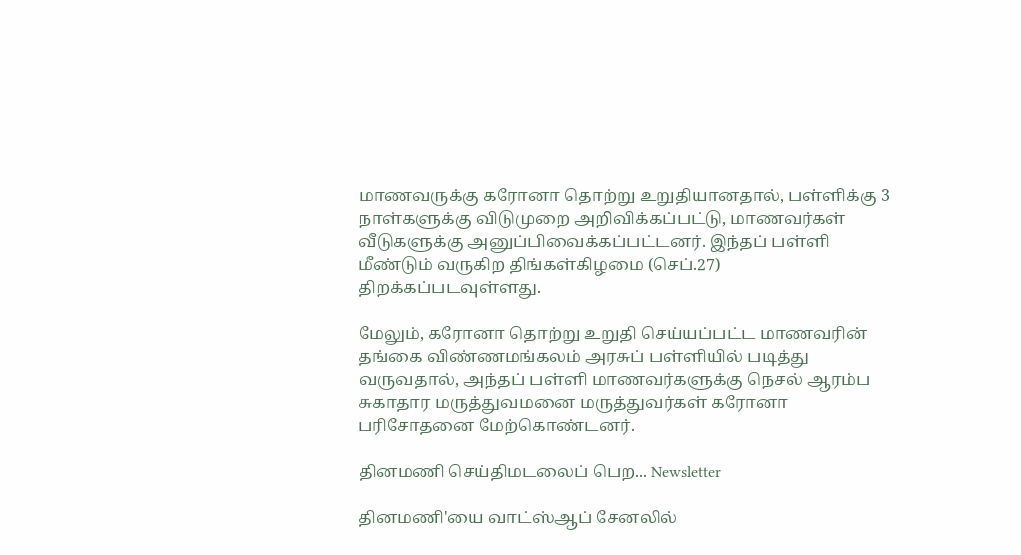மாணவருக்கு கரோனா தொற்று உறுதியானதால், பள்ளிக்கு 3 நாள்களுக்கு விடுமுறை அறிவிக்கப்பட்டு, மாணவர்கள் வீடுகளுக்கு அனுப்பிவைக்கப்பட்டனர். இந்தப் பள்ளி மீண்டும் வருகிற திங்கள்கிழமை (செப்.27) திறக்கப்படவுள்ளது.

மேலும், கரோனா தொற்று உறுதி செய்யப்பட்ட மாணவரின் தங்கை விண்ணமங்கலம் அரசுப் பள்ளியில் படித்து வருவதால், அந்தப் பள்ளி மாணவர்களுக்கு நெசல் ஆரம்ப சுகாதார மருத்துவமனை மருத்துவர்கள் கரோனா பரிசோதனை மேற்கொண்டனர்.

தினமணி செய்திமடலைப் பெற... Newsletter

தினமணி'யை வாட்ஸ்ஆப் சேனலில்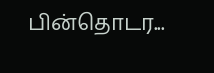பின்தொடர...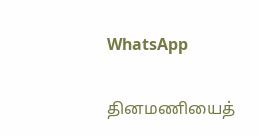WhatsApp

தினமணியைத்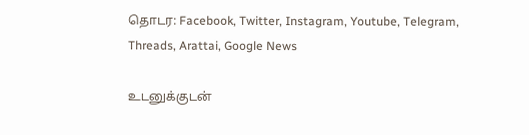தொடர: Facebook, Twitter, Instagram, Youtube, Telegram, Threads, Arattai, Google News

உடனுக்குடன்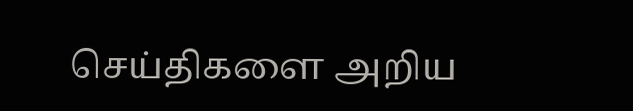செய்திகளை அறிய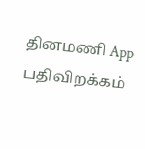தினமணி App பதிவிறக்கம்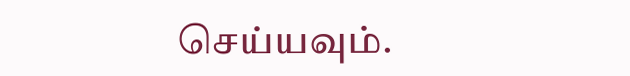செய்யவும்.